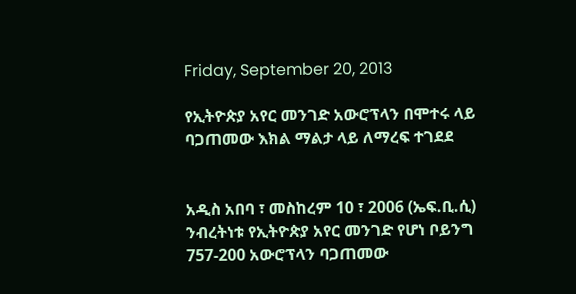Friday, September 20, 2013

የኢትዮጵያ አየር መንገድ አውሮፕላን በሞተሩ ላይ ባጋጠመው እክል ማልታ ላይ ለማረፍ ተገደደ


አዲስ አበባ ፣ መስከረም 10 ፣ 2006 (ኤፍ.ቢ.ሲ) ንብረትነቱ የኢትዮጵያ አየር መንገድ የሆነ ቦይንግ 757-200 አውሮፕላን ባጋጠመው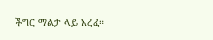ችግር ማልታ ላይ አረፈ።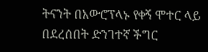ትናንት በአውሮፕላኑ የቀኝ ሞተር ላይ በደረሰበት ድንገተኛ ችግር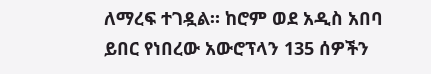ለማረፍ ተገዷል። ከሮም ወደ አዲስ አበባ ይበር የነበረው አውሮፕላን 135 ሰዎችን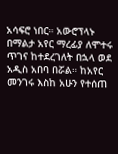አሳፍሮ ነበር። አውሮፕላኑ በማልታ አየር ማረፊያ ለሞተሩ ጥገና ከተደረገለት በኋላ ወደ አዲስ አበባ በሯል። ከአየር መንገሩ እስከ አሁን የተሰጠ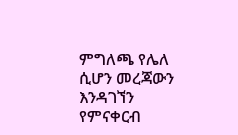ምግለጫ የሌለ ሲሆን መረጃውን እንዳገኘን የምናቀርብ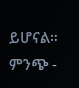ይሆናል። ምንጭ -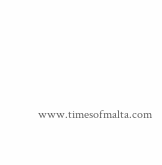www.timesofmalta.com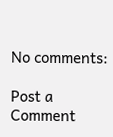No comments:

Post a Comment